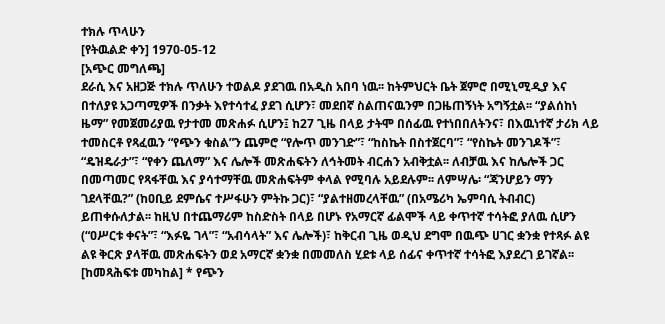ተክሉ ጥላሁን
[የትዉልድ ቀን] 1970-05-12
[አጭር መግለጫ]
ደራሲ እና አዘጋጅ ተክሉ ጥለሁን ተወልዶ ያደገዉ በአዲስ አበባ ነዉ፡፡ ከትምህርት ቤት ጀምሮ በሚኒሚዲያ እና በተለያዩ አጋጣሚዎች በንቃት እየተሳተፈ ያደገ ሲሆን፣ መደበኛ ስልጠናዉንም በጋዜጠኝነት አግኝቷል፡፡ “ያልሰከነ ዜማ” የመጀመሪያዉ የታተመ መጽሐፉ ሲሆን፤ ከ27 ጊዜ በላይ ታትሞ በሰፊዉ የተነበበለትንና፣ በእዉነተኛ ታሪክ ላይ ተመስርቶ የጻፈዉን “የጭን ቁስል”ን ጨምሮ “የሎጥ መንገድ”፣ “ከስኬት በስተጀርባ”፣ “የስኬት መንገዶች”፣ “ዴዝዴራታ”፣ “የቀን ጨለማ” እና ሌሎች መጽሐፍትን ለኅትመት ብርሐን አብቅቷል፡፡ ለብቻዉ እና ከሌሎች ጋር በመጣመር የጻፋቸዉ እና ያሳተማቸዉ መጽሐፍትም ቀላል የሚባሉ አይደሉም፡፡ ለምሣሌ፡ “ጃንሆይን ማን ገደላቸዉ?” (ከዐቢይ ደምሴና ተሥፋሁን ምትኩ ጋር)፣ “ያልተዘመረላቸዉ” (በአሜሪካ ኤምባሲ ትብብር) ይጠቀሱለታል፡፡ ከዚህ በተጨማሪም ከስድስት በላይ በሆኑ የአማርኛ ፊልሞች ላይ ቀጥተኛ ተሳትፎ ያለዉ ሲሆን (“ዐሥርቱ ቀናት”፣ “እፉዬ ገላ”፣ “አብሳላት” እና ሌሎች)፣ ከቅርብ ጊዜ ወዲህ ደግሞ በዉጭ ሀገር ቋንቋ የተጻፉ ልዩ ልዩ ቅርጽ ያላቸዉ መጽሐፍትን ወደ አማርኛ ቋንቋ በመመለስ ሂደቱ ላይ ሰፊና ቀጥተኛ ተሳትፎ እያደረገ ይገኛል፡፡
[ከመጻሕፍቱ መካከል] * የጭን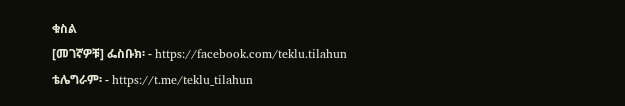ቁስል
[መገኛዎቹ] ፌስቡክ፡ - https://facebook.com/teklu.tilahun
ቴሌግራም፡ - https://t.me/teklu_tilahun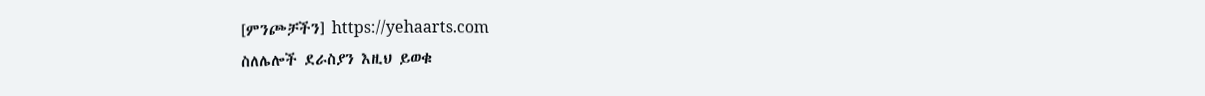[ምንጮቻችን] https://yehaarts.com
ስለሌሎች ደራስያን እዚህ ይወቁ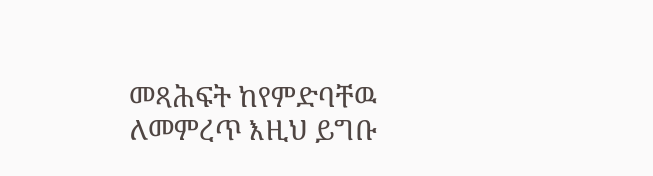መጻሕፍት ከየምድባቸዉ ለመምረጥ እዚህ ይግቡ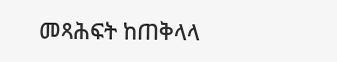መጻሕፍት ከጠቅላላ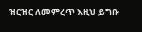ዝርዝር ለመምረጥ እዚህ ይግቡ